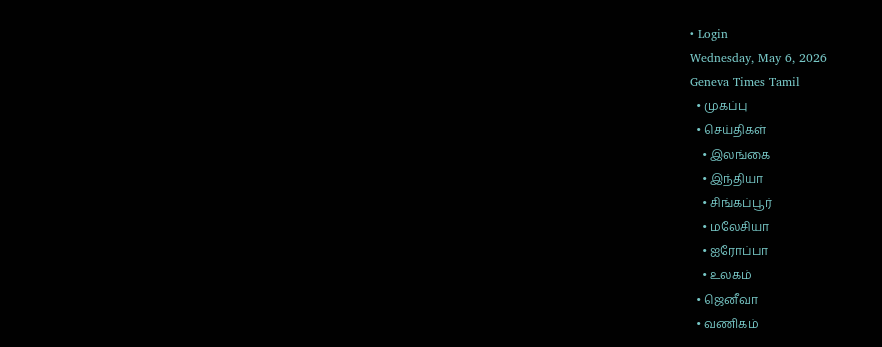• Login
Wednesday, May 6, 2026
Geneva Times Tamil
  • முகப்பு
  • செய்திகள்
    • இலங்கை
    • இந்தியா
    • சிங்கப்பூர்
    • மலேசியா
    • ஐரோப்பா
    • உலகம்
  • ஜெனீவா
  • வணிகம்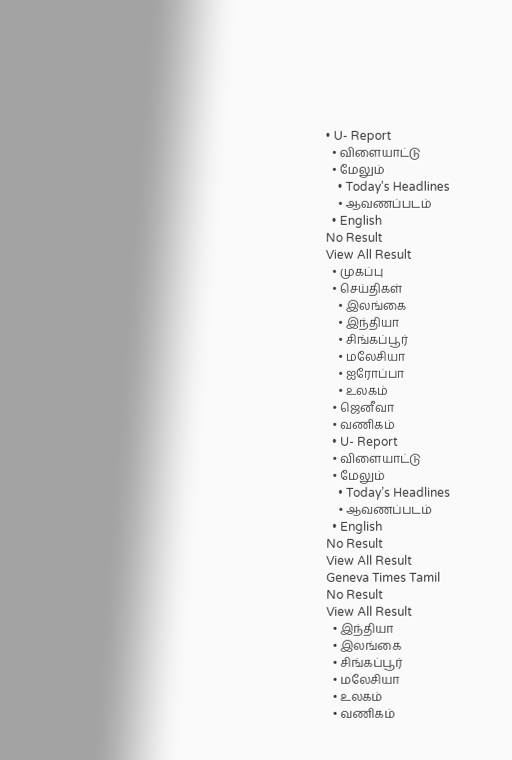• U- Report
  • விளையாட்டு
  • மேலும்
    • Today’s Headlines
    • ஆவணப்படம்
  • English
No Result
View All Result
  • முகப்பு
  • செய்திகள்
    • இலங்கை
    • இந்தியா
    • சிங்கப்பூர்
    • மலேசியா
    • ஐரோப்பா
    • உலகம்
  • ஜெனீவா
  • வணிகம்
  • U- Report
  • விளையாட்டு
  • மேலும்
    • Today’s Headlines
    • ஆவணப்படம்
  • English
No Result
View All Result
Geneva Times Tamil
No Result
View All Result
  • இந்தியா
  • இலங்கை
  • சிங்கப்பூர்
  • மலேசியா
  • உலகம்
  • வணிகம்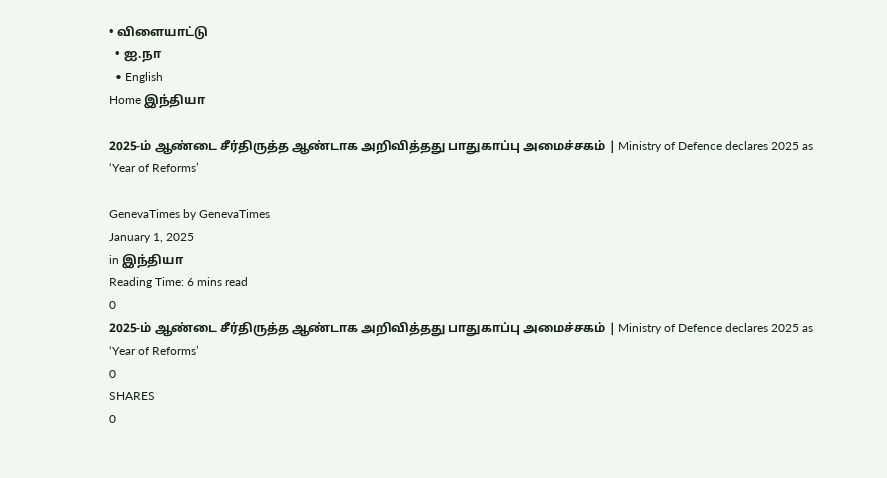• விளையாட்டு
  • ஐ.நா
  • English
Home இந்தியா

2025-ம் ஆண்டை சீர்திருத்த ஆண்டாக அறிவித்தது பாதுகாப்பு அமைச்சகம் | Ministry of Defence declares 2025 as ‘Year of Reforms’

GenevaTimes by GenevaTimes
January 1, 2025
in இந்தியா
Reading Time: 6 mins read
0
2025-ம் ஆண்டை சீர்திருத்த ஆண்டாக அறிவித்தது பாதுகாப்பு அமைச்சகம் | Ministry of Defence declares 2025 as ‘Year of Reforms’
0
SHARES
0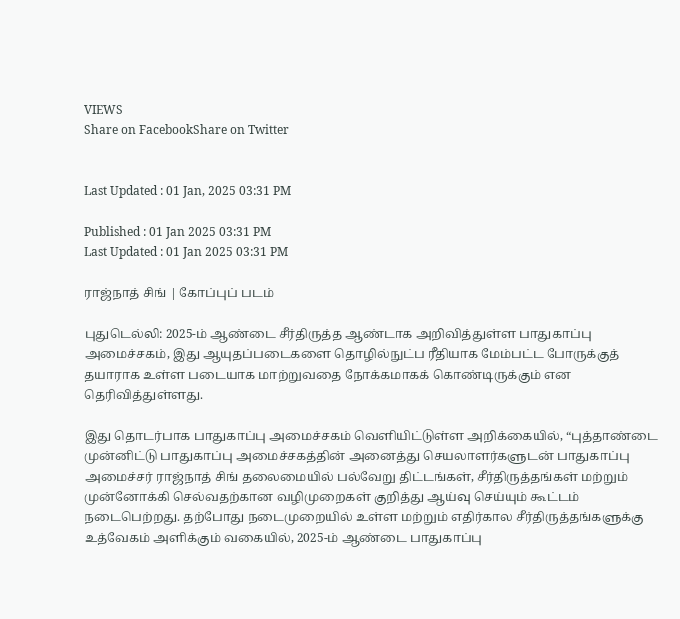VIEWS
Share on FacebookShare on Twitter


Last Updated : 01 Jan, 2025 03:31 PM

Published : 01 Jan 2025 03:31 PM
Last Updated : 01 Jan 2025 03:31 PM

ராஜ்நாத் சிங் | கோப்புப் படம்

புதுடெல்லி: 2025-ம் ஆண்டை சீர்திருத்த ஆண்டாக அறிவித்துள்ள பாதுகாப்பு அமைச்சகம், இது ஆயுதப்படைகளை தொழில்நுட்ப ரீதியாக மேம்பட்ட போருக்குத் தயாராக உள்ள படையாக மாற்றுவதை நோக்கமாகக் கொண்டிருக்கும் என தெரிவித்துள்ளது.

இது தொடர்பாக பாதுகாப்பு அமைச்சகம் வெளியிட்டுள்ள அறிக்கையில், “புத்தாண்டை முன்னிட்டு பாதுகாப்பு அமைச்சகத்தின் அனைத்து செயலாளர்களுடன் பாதுகாப்பு அமைச்சர் ராஜ்நாத் சிங் தலைமையில் பல்வேறு திட்டங்கள், சீர்திருத்தங்கள் மற்றும் முன்னோக்கி செல்வதற்கான வழிமுறைகள் குறித்து ஆய்வு செய்யும் கூட்டம் நடைபெற்றது. தற்போது நடைமுறையில் உள்ள மற்றும் எதிர்கால சீர்திருத்தங்களுக்கு உத்வேகம் அளிக்கும் வகையில், 2025-ம் ஆண்டை பாதுகாப்பு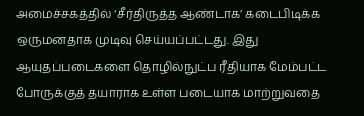அமைச்சகத்தில் ‘சீர்திருத்த ஆண்டாக’ கடைபிடிக்க ஒருமனதாக முடிவு செய்யப்பட்டது. இது ஆயுதப்படைகளை தொழில்நுட்ப ரீதியாக மேம்பட்ட போருக்குத் தயாராக உள்ள படையாக மாற்றுவதை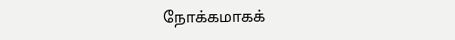நோக்கமாகக்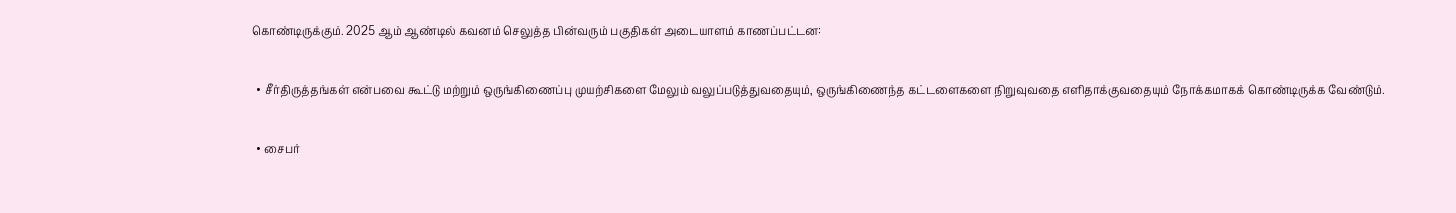கொண்டிருக்கும். 2025 ஆம் ஆண்டில் கவனம் செலுத்த பின்வரும் பகுதிகள் அடையாளம் காணப்பட்டன:

  • சீர்திருத்தங்கள் என்பவை கூட்டு மற்றும் ஒருங்கிணைப்பு முயற்சிகளை மேலும் வலுப்படுத்துவதையும், ஒருங்கிணைந்த கட்டளைகளை நிறுவுவதை எளிதாக்குவதையும் நோக்கமாகக் கொண்டிருக்க வேண்டும்.

  • சைபர்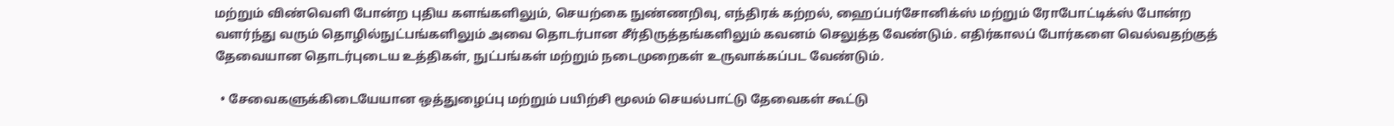மற்றும் விண்வெளி போன்ற புதிய களங்களிலும், செயற்கை நுண்ணறிவு, எந்திரக் கற்றல், ஹைப்பர்சோனிக்ஸ் மற்றும் ரோபோட்டிக்ஸ் போன்ற வளர்ந்து வரும் தொழில்நுட்பங்களிலும் அவை தொடர்பான சீர்திருத்தங்களிலும் கவனம் செலுத்த வேண்டும். எதிர்காலப் போர்களை வெல்வதற்குத் தேவையான தொடர்புடைய உத்திகள், நுட்பங்கள் மற்றும் நடைமுறைகள் உருவாக்கப்பட வேண்டும்.

  • சேவைகளுக்கிடையேயான ஒத்துழைப்பு மற்றும் பயிற்சி மூலம் செயல்பாட்டு தேவைகள் கூட்டு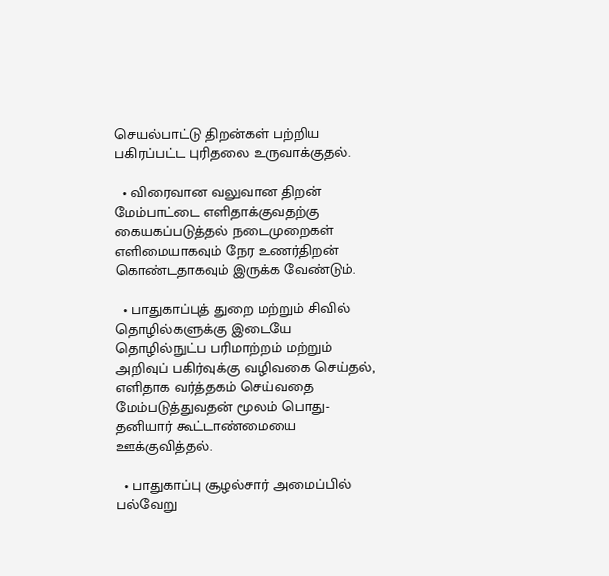செயல்பாட்டு திறன்கள் பற்றிய பகிரப்பட்ட புரிதலை உருவாக்குதல்.

  • விரைவான வலுவான திறன் மேம்பாட்டை எளிதாக்குவதற்கு கையகப்படுத்தல் நடைமுறைகள் எளிமையாகவும் நேர உணர்திறன் கொண்டதாகவும் இருக்க வேண்டும்.

  • பாதுகாப்புத் துறை மற்றும் சிவில் தொழில்களுக்கு இடையே தொழில்நுட்ப பரிமாற்றம் மற்றும் அறிவுப் பகிர்வுக்கு வழிவகை செய்தல், எளிதாக வர்த்தகம் செய்வதை மேம்படுத்துவதன் மூலம் பொது-தனியார் கூட்டாண்மையை ஊக்குவித்தல்.

  • பாதுகாப்பு சூழல்சார் அமைப்பில் பல்வேறு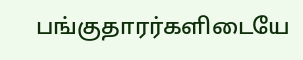பங்குதாரர்களிடையே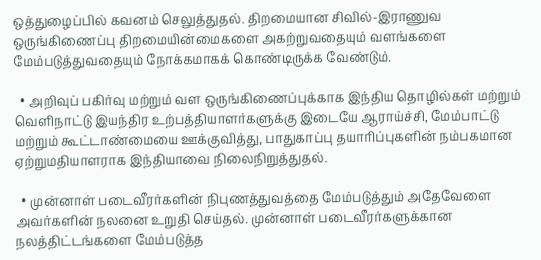ஒத்துழைப்பில் கவனம் செலுத்துதல். திறமையான சிவில்-இராணுவ ஒருங்கிணைப்பு திறமையின்மைகளை அகற்றுவதையும் வளங்களை மேம்படுத்துவதையும் நோக்கமாகக் கொண்டிருக்க வேண்டும்.

  • அறிவுப் பகிர்வு மற்றும் வள ஒருங்கிணைப்புக்காக இந்திய தொழில்கள் மற்றும் வெளிநாட்டு இயந்திர உற்பத்தியாளர்களுக்கு இடையே ஆராய்ச்சி, மேம்பாட்டு மற்றும் கூட்டாண்மையை ஊக்குவித்து, பாதுகாப்பு தயாரிப்புகளின் நம்பகமான ஏற்றுமதியாளராக இந்தியாவை நிலைநிறுத்துதல்.

  • முன்னாள் படைவீரர்களின் நிபுணத்துவத்தை மேம்படுத்தும் அதேவேளை அவர்களின் நலனை உறுதி செய்தல். முன்னாள் படைவீரர்களுக்கான நலத்திட்டங்களை மேம்படுத்த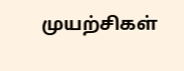முயற்சிகள்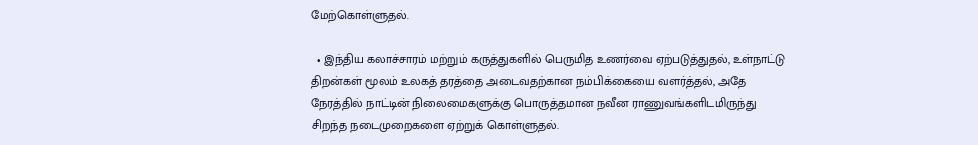மேற்கொள்ளுதல்.

  • இந்திய கலாச்சாரம் மற்றும் கருத்துகளில் பெருமித உணர்வை ஏற்படுத்துதல், உள்நாட்டு திறன்கள் மூலம் உலகத் தரத்தை அடைவதற்கான நம்பிக்கையை வளர்த்தல், அதே நேரத்தில் நாட்டின் நிலைமைகளுக்கு பொருத்தமான நவீன ராணுவங்களிடமிருந்து சிறந்த நடைமுறைகளை ஏற்றுக் கொள்ளுதல்.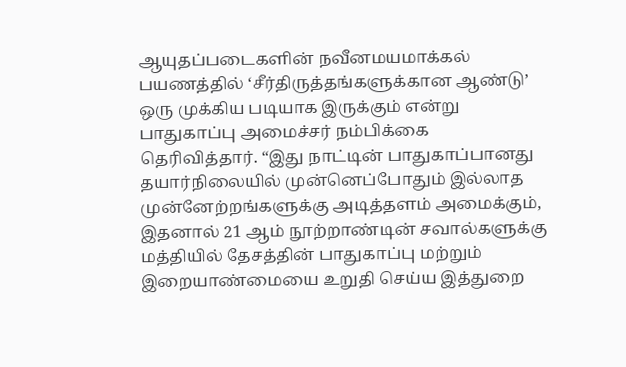ஆயுதப்படைகளின் நவீனமயமாக்கல் பயணத்தில் ‘சீர்திருத்தங்களுக்கான ஆண்டு’ ஒரு முக்கிய படியாக இருக்கும் என்று பாதுகாப்பு அமைச்சர் நம்பிக்கை தெரிவித்தார். “இது நாட்டின் பாதுகாப்பானது தயார்நிலையில் முன்னெப்போதும் இல்லாத முன்னேற்றங்களுக்கு அடித்தளம் அமைக்கும், இதனால் 21 ஆம் நூற்றாண்டின் சவால்களுக்கு மத்தியில் தேசத்தின் பாதுகாப்பு மற்றும் இறையாண்மையை உறுதி செய்ய இத்துறை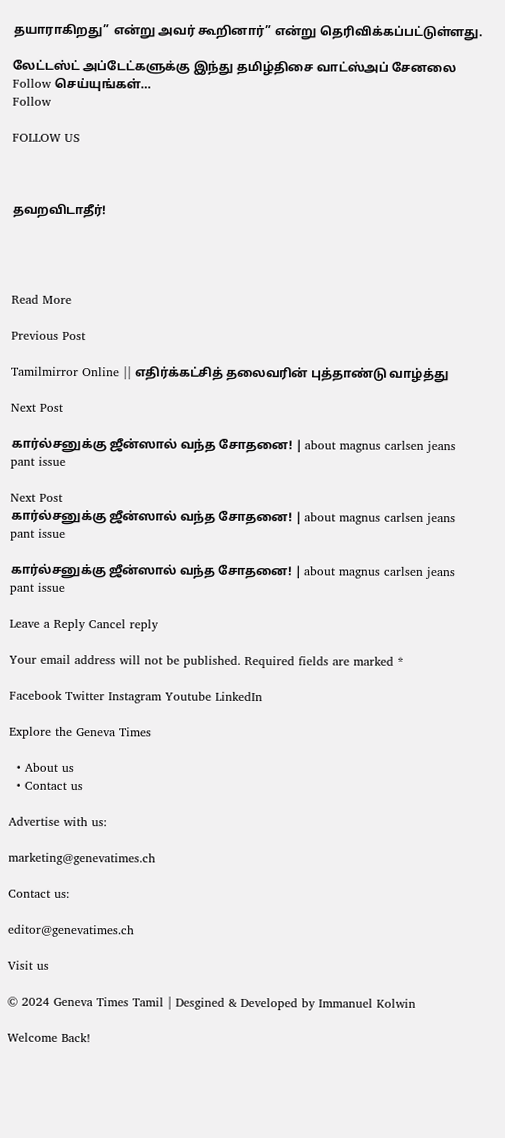தயாராகிறது” என்று அவர் கூறினார்” என்று தெரிவிக்கப்பட்டுள்ளது.

லேட்டஸ்ட் அப்டேட்களுக்கு இந்து தமிழ்திசை வாட்ஸ்அப் சேனலை Follow செய்யுங்கள்…
Follow

FOLLOW US



தவறவிடாதீர்!




Read More

Previous Post

Tamilmirror Online || எதிர்க்கட்சித் தலைவரின் புத்தாண்டு வாழ்த்து

Next Post

கார்ல்சனுக்கு ஜீன்ஸால் வந்த சோதனை! | about magnus carlsen jeans pant issue

Next Post
கார்ல்சனுக்கு ஜீன்ஸால் வந்த சோதனை! | about magnus carlsen jeans pant issue

கார்ல்சனுக்கு ஜீன்ஸால் வந்த சோதனை! | about magnus carlsen jeans pant issue

Leave a Reply Cancel reply

Your email address will not be published. Required fields are marked *

Facebook Twitter Instagram Youtube LinkedIn

Explore the Geneva Times

  • About us
  • Contact us

Advertise with us:

marketing@genevatimes.ch

Contact us:

editor@genevatimes.ch

Visit us

© 2024 Geneva Times Tamil | Desgined & Developed by Immanuel Kolwin

Welcome Back!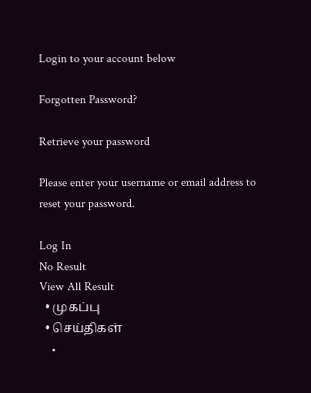Login to your account below

Forgotten Password?

Retrieve your password

Please enter your username or email address to reset your password.

Log In
No Result
View All Result
  • முகப்பு
  • செய்திகள்
    •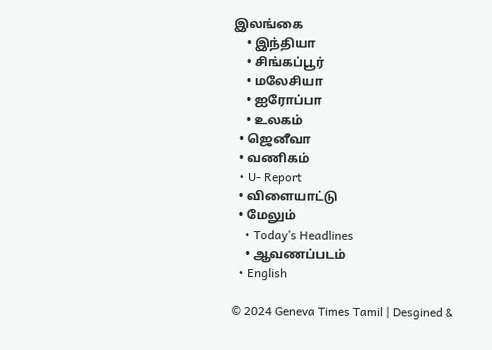இலங்கை
    • இந்தியா
    • சிங்கப்பூர்
    • மலேசியா
    • ஐரோப்பா
    • உலகம்
  • ஜெனீவா
  • வணிகம்
  • U- Report
  • விளையாட்டு
  • மேலும்
    • Today’s Headlines
    • ஆவணப்படம்
  • English

© 2024 Geneva Times Tamil | Desgined &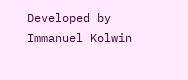Developed by Immanuel Kolwin